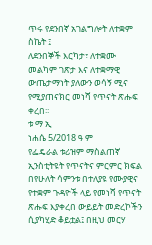ጥሩ የደንበኛ አገልግሎት ለተቋም ስኬት ፤
ለደንበኞች እርካታ፣ ለተቋሙ መልካም ገጽታ እና ለተቋማዊ ውጤታማነት ያለውን ወሳኝ ሚና የሚያጠናክር መነሻ የጥናት ጽሑፍ ቀረበ፡፡
ቱ ማ ኢ
ነሐሴ 5/2018 ዓ ም
የፌዴራል ቱሪዝም ማስልጠኛ ኢንስቲትዩት የጥናትና ምርምር ክፍል በየሁለት ሳምንቱ በተለያዩ የሙያዊና የተቋም ጉዳዮች ላይ የመነሻ የጥናት ጽሑፍ እያቀረበ ውይይት መድረኮችን ሲያካሂድ ቆይቷል፤ በዚህ መርሃ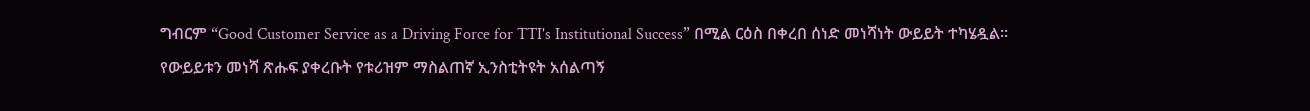ግብርም “Good Customer Service as a Driving Force for TTI's Institutional Success” በሚል ርዕስ በቀረበ ሰነድ መነሻነት ውይይት ተካሄዷል።
የውይይቱን መነሻ ጽሑፍ ያቀረቡት የቱሪዝም ማስልጠኛ ኢንስቲትዩት አሰልጣኝ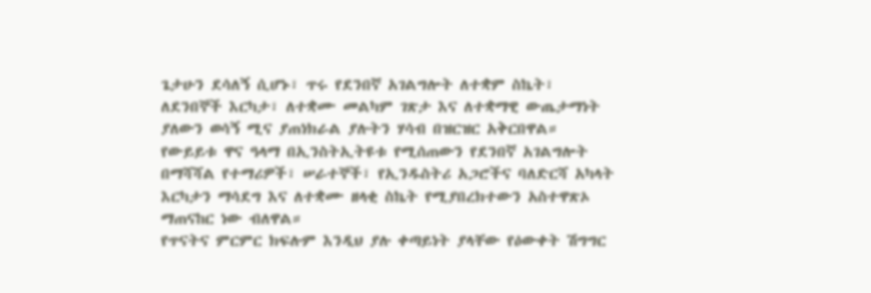ጌታሁን ደሳለኝ ሲሆኑ፣ ጥሩ የደንበኛ አገልግሎት ለተቋም ስኬት፣ ለደንበኞች እርካታ፣ ለተቋሙ መልካም ገጽታ እና ለተቋማዊ ውጤታማነት ያለውን ወሳኝ ሚና ያጠነክራል ያሉትን ሃሳብ በዝርዝር አቅርበዋል።
የውይይቱ ዋና ዓላማ በኢንስትኢትዩቱ የሚሰጠውን የደንበኛ አገልግሎት በማሻሻል የተማሪዎች፣ ሠራተኞች፣ የኢንዱስትሪ አጋሮችና ባለድርሻ አካላት እርካታን ማሳደግ እና ለተቋሙ ዘላቂ ስኬት የሚያበረክተውን አስተዋጽኦ ማጠናከር ነው ብለዋል።
የጥናትና ምርምር ክፍሉም እንዲህ ያሉ ቀጣይነት ያላቸው የዕውቀት ሽግግር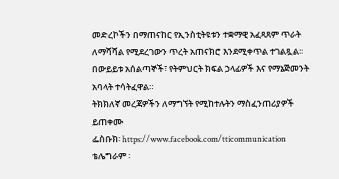መድረኮችን በማጠናከር የኢንስቲትዩቱን ተቋማዊ አፈጻጸም ጥራት ለማሻሻል የሚደረገውን ጥረት አጠናክሮ እንደሚቀጥል ተገልጿል፡፡
በውይይቱ አሰልጣኞች፣ የትምህርት ክፍል ኃላፊዎች እና የማኔጅመንት አባላት ተሳትፈዋል።
ትክክለኛ መረጃዎችን ለማግኘት የሚከተሉትን ማስፈንጠሪያዎች ይጠቀሙ
ፌስቡክ፡ https://www.facebook.com/tticommunication
ቴሌግራም ፡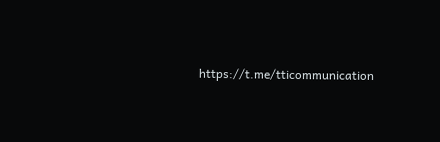https://t.me/tticommunication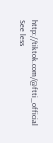http://tiktok.com/@ftti_official See less